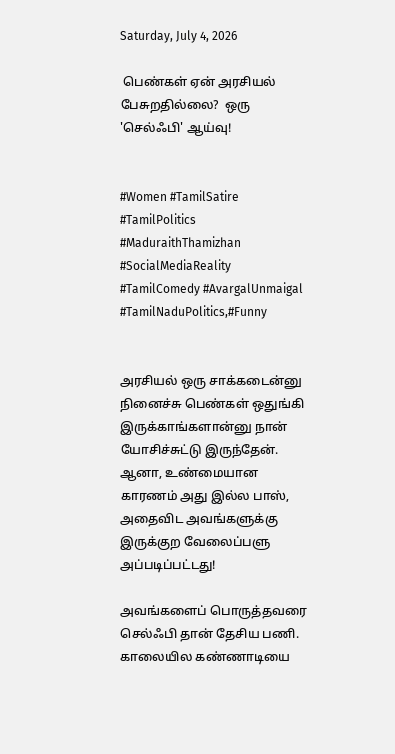Saturday, July 4, 2026

 பெண்கள் ஏன் அரசியல் பேசுறதில்லை?  ஒரு 'செல்ஃபி' ஆய்வு!


#Women #TamilSatire #TamilPolitics #MaduraithThamizhan #SocialMediaReality #TamilComedy #AvargalUnmaigal #TamilNaduPolitics,#Funny


அரசியல் ஒரு சாக்கடைன்னு நினைச்சு பெண்கள் ஒதுங்கி இருக்காங்களான்னு நான் யோசிச்சுட்டு இருந்தேன். ஆனா, உண்மையான காரணம் அது இல்ல பாஸ், அதைவிட அவங்களுக்கு இருக்குற வேலைப்பளு அப்படிப்பட்டது!

அவங்களைப் பொருத்தவரை செல்ஃபி தான் தேசிய பணி. காலையில கண்ணாடியை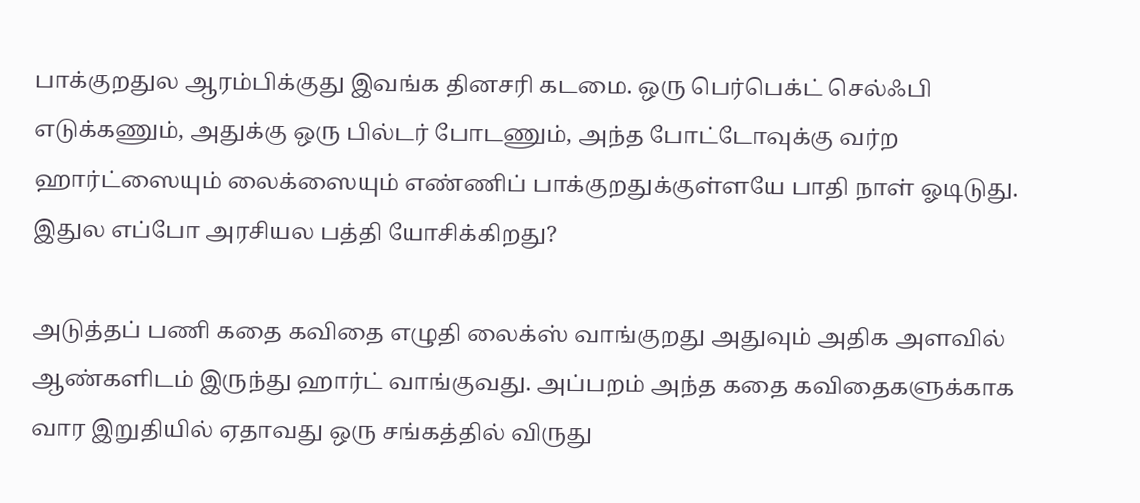பாக்குறதுல ஆரம்பிக்குது இவங்க தினசரி கடமை. ஒரு பெர்பெக்ட் செல்ஃபி எடுக்கணும், அதுக்கு ஒரு பில்டர் போடணும், அந்த போட்டோவுக்கு வர்ற ஹார்ட்ஸையும் லைக்ஸையும் எண்ணிப் பாக்குறதுக்குள்ளயே பாதி நாள் ஓடிடுது. இதுல எப்போ அரசியல பத்தி யோசிக்கிறது?

அடுத்தப் பணி கதை கவிதை எழுதி லைக்ஸ் வாங்குறது அதுவும் அதிக அளவில் ஆண்களிடம் இருந்து ஹார்ட் வாங்குவது. அப்பறம் அந்த கதை கவிதைகளுக்காக வார இறுதியில் ஏதாவது ஒரு சங்கத்தில் விருது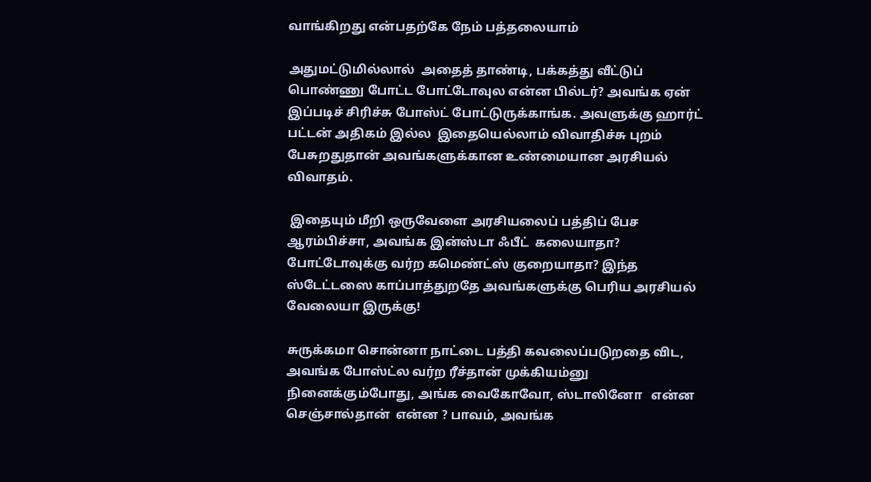வாங்கிறது என்பதற்கே நேம் பத்தலையாம்

அதுமட்டுமில்லால்  அதைத் தாண்டி, பக்கத்து வீட்டுப் பொண்ணு போட்ட போட்டோவுல என்ன பில்டர்? அவங்க ஏன் இப்படிச் சிரிச்சு போஸ்ட் போட்டுருக்காங்க. அவளுக்கு ஹார்ட் பட்டன் அதிகம் இல்ல  இதையெல்லாம் விவாதிச்சு புறம் பேசுறதுதான் அவங்களுக்கான உண்மையான அரசியல் விவாதம்.

 இதையும் மீறி ஒருவேளை அரசியலைப் பத்திப் பேச ஆரம்பிச்சா, அவங்க இன்ஸ்டா ஃபீட்  கலையாதா? போட்டோவுக்கு வர்ற கமெண்ட்ஸ் குறையாதா? இந்த ஸ்டேட்டஸை காப்பாத்துறதே அவங்களுக்கு பெரிய அரசியல் வேலையா இருக்கு!

சுருக்கமா சொன்னா நாட்டை பத்தி கவலைப்படுறதை விட, அவங்க போஸ்ட்ல வர்ற ரீச்தான் முக்கியம்னு நினைக்கும்போது, அங்க வைகோவோ, ஸ்டாலினோ   என்ன செஞ்சால்தான்  என்ன ? பாவம், அவங்க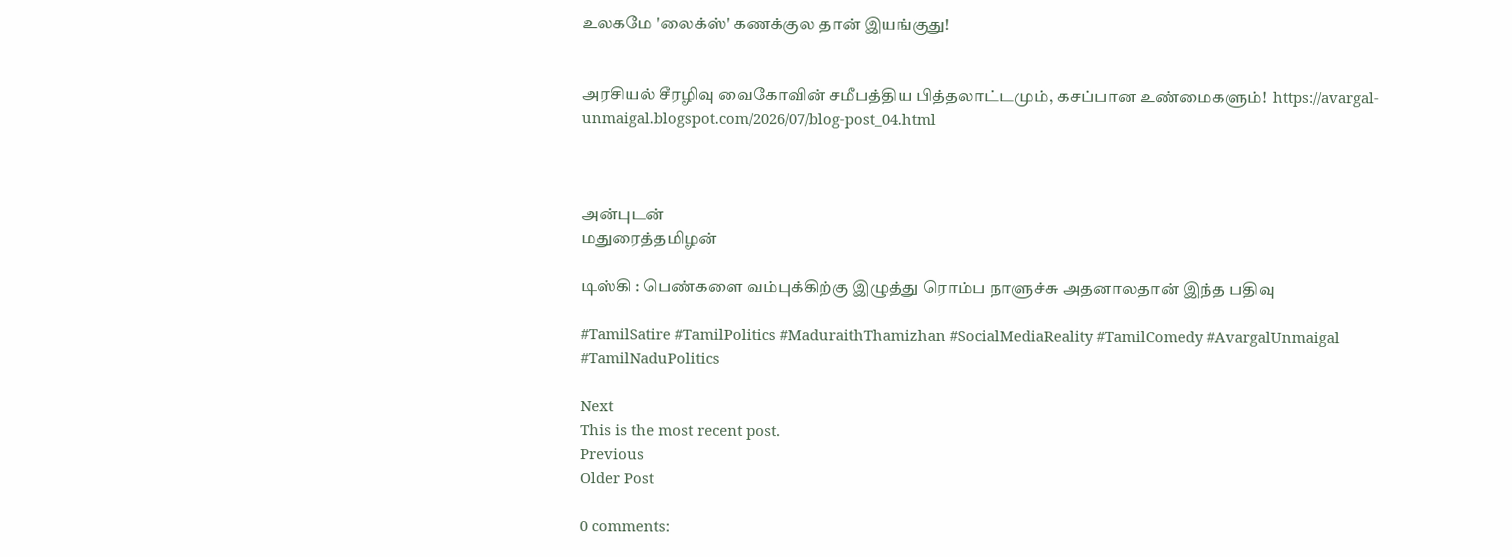உலகமே 'லைக்ஸ்' கணக்குல தான் இயங்குது!


அரசியல் சீரழிவு வைகோவின் சமீபத்திய பித்தலாட்டமும், கசப்பான உண்மைகளும்!  https://avargal-unmaigal.blogspot.com/2026/07/blog-post_04.html



அன்புடன்
மதுரைத்தமிழன்

டிஸ்கி : பெண்களை வம்புக்கிற்கு இழுத்து ரொம்ப நாளுச்சு அதனாலதான் இந்த பதிவு

#TamilSatire #TamilPolitics #MaduraithThamizhan #SocialMediaReality #TamilComedy #AvargalUnmaigal #TamilNaduPolitics

Next
This is the most recent post.
Previous
Older Post

0 comments: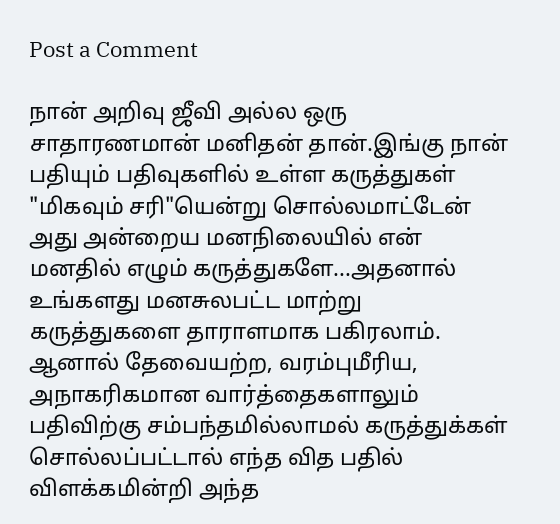Post a Comment

நான் அறிவு ஜீவி அல்ல ஒரு சாதாரணமான் மனிதன் தான்.இங்கு நான் பதியும் பதிவுகளில் உள்ள கருத்துகள் "மிகவும் சரி"யென்று சொல்லமாட்டேன் அது அன்றைய மனநிலையில் என் மனதில் எழும் கருத்துகளே...அதனால் உங்களது மனசுலபட்ட மாற்று கருத்துகளை தாராளமாக பகிரலாம். ஆனால் தேவையற்ற, வரம்புமீரிய, அநாகரிகமான வார்த்தைகளாலும் பதிவிற்கு சம்பந்தமில்லாமல் கருத்துக்கள் சொல்லப்பட்டால் எந்த வித பதில் விளக்கமின்றி அந்த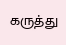கருத்து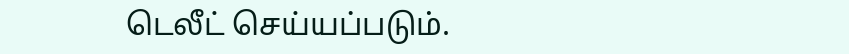டெலீட் செய்யப்படும்.